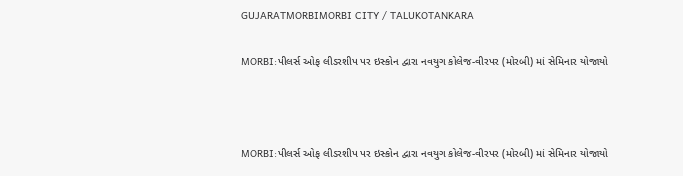GUJARATMORBIMORBI CITY / TALUKOTANKARA

MORBI:પીલર્સ ઓફ લીડરશીપ પર ઇસ્કોન દ્વારા નવયુગ કોલેજ-વીરપર (મોરબી) માં સેમિનાર યોજાયો



MORBI:પીલર્સ ઓફ લીડરશીપ પર ઇસ્કોન દ્વારા નવયુગ કોલેજ-વીરપર (મોરબી) માં સેમિનાર યોજાયો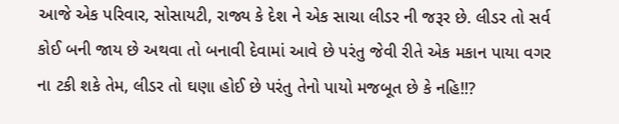આજે એક પરિવાર, સોસાયટી, રાજ્ય કે દેશ ને એક સાચા લીડર ની જરૂર છે. લીડર તો સર્વ કોઈ બની જાય છે અથવા તો બનાવી દેવામાં આવે છે પરંતુ જેવી રીતે એક મકાન પાયા વગર ના ટકી શકે તેમ, લીડર તો ઘણા હોઈ છે પરંતુ તેનો પાયો મજબૂત છે કે નહિ!!?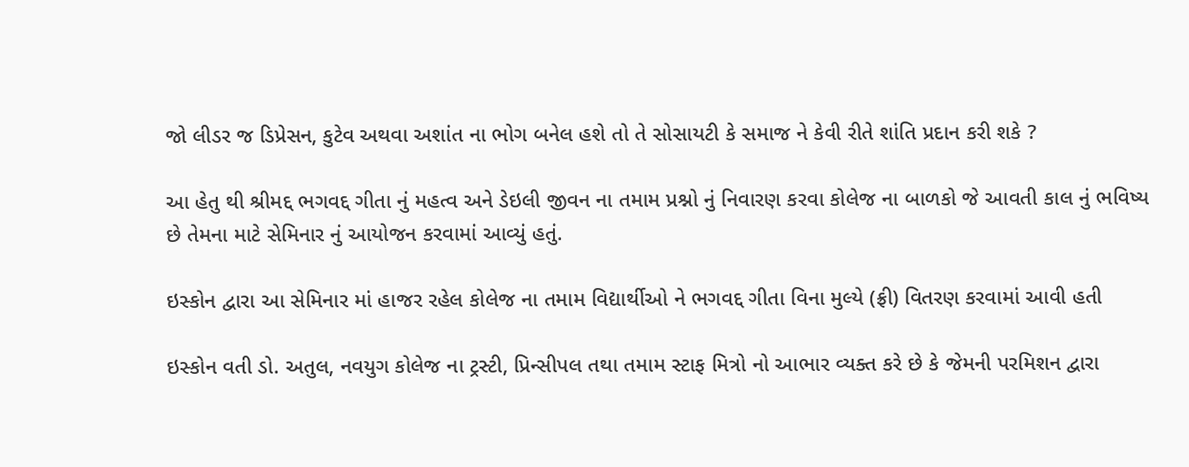જો લીડર જ ડિપ્રેસન, કુટેવ અથવા અશાંત ના ભોગ બનેલ હશે તો તે સોસાયટી કે સમાજ ને કેવી રીતે શાંતિ પ્રદાન કરી શકે ?

આ હેતુ થી શ્રીમદ્દ ભગવદ્દ ગીતા નું મહત્વ અને ડેઇલી જીવન ના તમામ પ્રશ્નો નું નિવારણ કરવા કોલેજ ના બાળકો જે આવતી કાલ નું ભવિષ્ય છે તેમના માટે સેમિનાર નું આયોજન કરવામાં આવ્યું હતું.

ઇસ્કોન દ્વારા આ સેમિનાર માં હાજર રહેલ કોલેજ ના તમામ વિદ્યાર્થીઓ ને ભગવદ્દ ગીતા વિના મુલ્યે (ફ્રી) વિતરણ કરવામાં આવી હતી

ઇસ્કોન વતી ડો. અતુલ, નવયુગ કોલેજ ના ટ્રસ્ટી, પ્રિન્સીપલ તથા તમામ સ્ટાફ મિત્રો નો આભાર વ્યક્ત કરે છે કે જેમની પરમિશન દ્વારા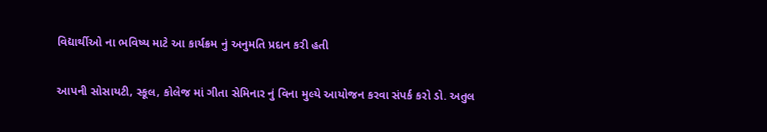વિદ્યાર્થીઓ ના ભવિષ્ય માટે આ કાર્યક્રમ નું અનુમતિ પ્રદાન કરી હતી

આપની સોસાયટી, સ્કૂલ, કોલેજ માં ગીતા સેમિનાર નું વિના મુલ્યે આયોજન કરવા સંપર્ક કરો ડો. અતુલ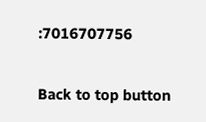:7016707756

Back to top button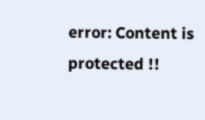error: Content is protected !!